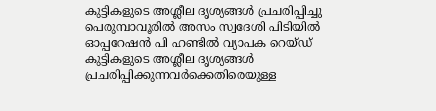കുട്ടികളുടെ അശ്ലീല ദൃശ്യങ്ങൾ പ്രചരിപ്പിച്ചു പെരുമ്പാവൂരിൽ അസം സ്വദേശി പിടിയിൽ ഓപ്പറേഷൻ പി ഹണ്ടിൽ വ്യാപക റെയ്ഡ്
കുട്ടികളുടെ അശ്ലീല ദൃശ്യങ്ങൾ പ്രചരിപ്പിക്കുന്നവർക്കെതിരെയുള്ള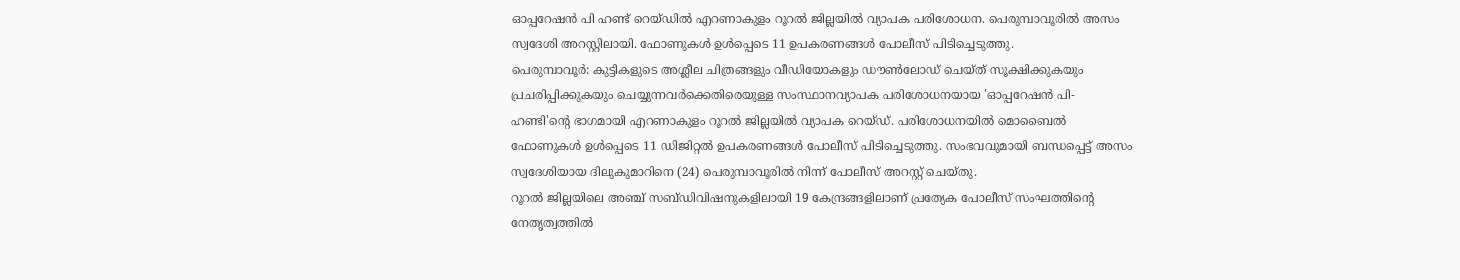ഓപ്പറേഷൻ പി ഹണ്ട് റെയ്ഡിൽ എറണാകുളം റൂറൽ ജില്ലയിൽ വ്യാപക പരിശോധന. പെരുമ്പാവൂരിൽ അസം സ്വദേശി അറസ്റ്റിലായി. ഫോണുകൾ ഉൾപ്പെടെ 11 ഉപകരണങ്ങൾ പോലീസ് പിടിച്ചെടുത്തു.
പെരുമ്പാവൂർ: കുട്ടികളുടെ അശ്ലീല ചിത്രങ്ങളും വീഡിയോകളും ഡൗൺലോഡ് ചെയ്ത് സൂക്ഷിക്കുകയും പ്രചരിപ്പിക്കുകയും ചെയ്യുന്നവർക്കെതിരെയുള്ള സംസ്ഥാനവ്യാപക പരിശോധനയായ 'ഓപ്പറേഷൻ പി-ഹണ്ടി'ൻ്റെ ഭാഗമായി എറണാകുളം റൂറൽ ജില്ലയിൽ വ്യാപക റെയ്ഡ്. പരിശോധനയിൽ മൊബൈൽ ഫോണുകൾ ഉൾപ്പെടെ 11 ഡിജിറ്റൽ ഉപകരണങ്ങൾ പോലീസ് പിടിച്ചെടുത്തു. സംഭവവുമായി ബന്ധപ്പെട്ട് അസം സ്വദേശിയായ ദിലുകുമാറിനെ (24) പെരുമ്പാവൂരിൽ നിന്ന് പോലീസ് അറസ്റ്റ് ചെയ്തു.
റൂറൽ ജില്ലയിലെ അഞ്ച് സബ്ഡിവിഷനുകളിലായി 19 കേന്ദ്രങ്ങളിലാണ് പ്രത്യേക പോലീസ് സംഘത്തിൻ്റെ നേതൃത്വത്തിൽ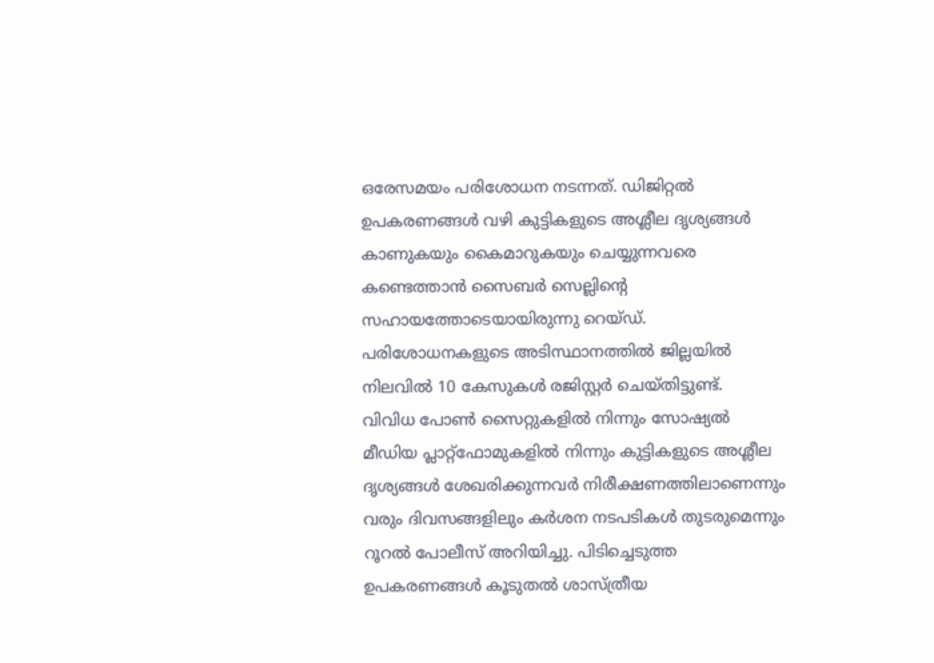ഒരേസമയം പരിശോധന നടന്നത്. ഡിജിറ്റൽ ഉപകരണങ്ങൾ വഴി കുട്ടികളുടെ അശ്ലീല ദൃശ്യങ്ങൾ കാണുകയും കൈമാറുകയും ചെയ്യുന്നവരെ കണ്ടെത്താൻ സൈബർ സെല്ലിൻ്റെ സഹായത്തോടെയായിരുന്നു റെയ്ഡ്. പരിശോധനകളുടെ അടിസ്ഥാനത്തിൽ ജില്ലയിൽ നിലവിൽ 10 കേസുകൾ രജിസ്റ്റർ ചെയ്തിട്ടുണ്ട്.
വിവിധ പോൺ സൈറ്റുകളിൽ നിന്നും സോഷ്യൽ മീഡിയ പ്ലാറ്റ്ഫോമുകളിൽ നിന്നും കുട്ടികളുടെ അശ്ലീല ദൃശ്യങ്ങൾ ശേഖരിക്കുന്നവർ നിരീക്ഷണത്തിലാണെന്നും വരും ദിവസങ്ങളിലും കർശന നടപടികൾ തുടരുമെന്നും റൂറൽ പോലീസ് അറിയിച്ചു. പിടിച്ചെടുത്ത ഉപകരണങ്ങൾ കൂടുതൽ ശാസ്ത്രീയ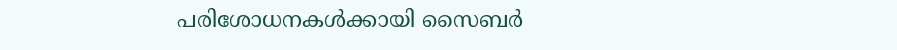പരിശോധനകൾക്കായി സൈബർ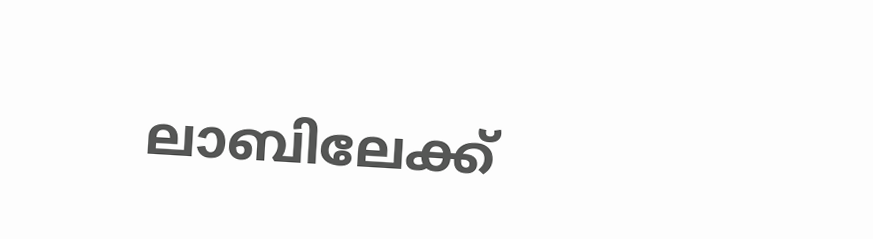ലാബിലേക്ക്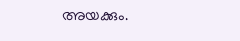അയക്കും.